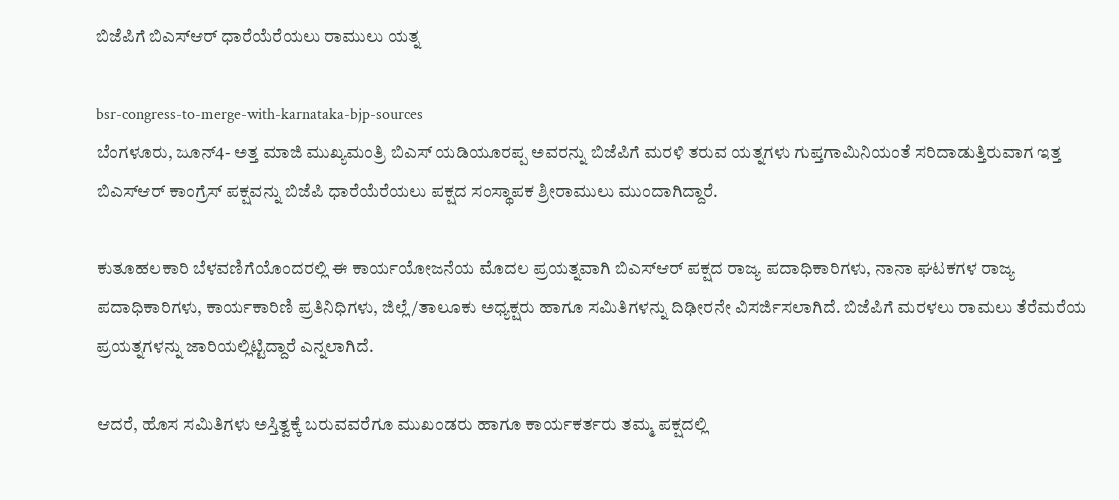ಬಿಜೆಪಿಗೆ ಬಿಎಸ್‌ಆರ್ ಧಾರೆಯೆರೆಯಲು ರಾಮುಲು ಯತ್ನ

bsr-congress-to-merge-with-karnataka-bjp-sources
ಬೆಂಗಳೂರು, ಜೂನ್4- ಅತ್ತ ಮಾಜಿ ಮುಖ್ಯಮಂತ್ರಿ ಬಿಎಸ್ ಯಡಿಯೂರಪ್ಪ ಅವರನ್ನು ಬಿಜೆಪಿಗೆ ಮರಳಿ ತರುವ ಯತ್ನಗಳು ಗುಪ್ತಗಾಮಿನಿಯಂತೆ ಸರಿದಾಡುತ್ತಿರುವಾಗ ಇತ್ತ ಬಿಎಸ್‌ಆರ್ ಕಾಂಗ್ರೆಸ್ ಪಕ್ಷವನ್ನು ಬಿಜೆಪಿ ಧಾರೆಯೆರೆಯಲು ಪಕ್ಷದ ಸಂಸ್ಥಾಪಕ ಶ್ರೀರಾಮುಲು ಮುಂದಾಗಿದ್ದಾರೆ.

ಕುತೂಹಲಕಾರಿ ಬೆಳವಣಿಗೆಯೊಂದರಲ್ಲಿ ಈ ಕಾರ್ಯಯೋಜನೆಯ ಮೊದಲ ಪ್ರಯತ್ನವಾಗಿ ಬಿಎಸ್‌ಆರ್ ಪಕ್ಷದ ರಾಜ್ಯ ಪದಾಧಿಕಾರಿಗಳು, ನಾನಾ ಘಟಕಗಳ ರಾಜ್ಯ ಪದಾಧಿಕಾರಿಗಳು, ಕಾರ್ಯಕಾರಿಣಿ ಪ್ರತಿನಿಧಿಗಳು, ಜಿಲ್ಲೆ/ತಾಲೂಕು ಅಧ್ಯಕ್ಷರು ಹಾಗೂ ಸಮಿತಿಗಳನ್ನು ದಿಢೀರನೇ ವಿಸರ್ಜಿಸಲಾಗಿದೆ. ಬಿಜೆಪಿಗೆ ಮರಳಲು ರಾಮಲು ತೆರೆಮರೆಯ ಪ್ರಯತ್ನಗಳನ್ನು ಜಾರಿಯಲ್ಲಿಟ್ಟಿದ್ದಾರೆ ಎನ್ನಲಾಗಿದೆ.

ಆದರೆ, ಹೊಸ ಸಮಿತಿಗಳು ಅಸ್ತಿತ್ವಕ್ಕೆ ಬರುವವರೆಗೂ ಮುಖಂಡರು ಹಾಗೂ ಕಾರ್ಯಕರ್ತರು ತಮ್ಮ ಪಕ್ಷದಲ್ಲಿ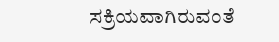ಸಕ್ರಿಯವಾಗಿರುವಂತೆ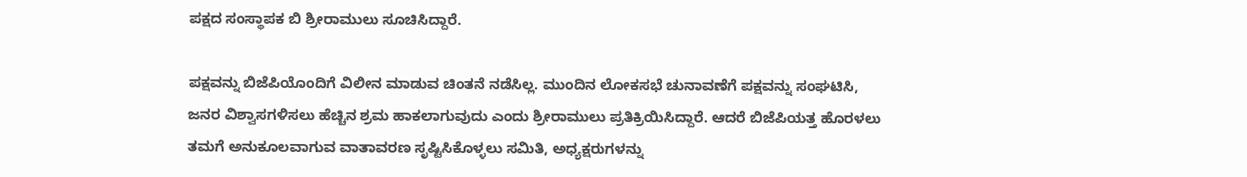ಪಕ್ಷದ ಸಂಸ್ಥಾಪಕ ಬಿ ಶ್ರೀರಾಮುಲು ಸೂಚಿಸಿದ್ದಾರೆ.

ಪಕ್ಷವನ್ನು ಬಿಜೆಪಿಯೊಂದಿಗೆ ವಿಲೀನ ಮಾಡುವ ಚಿಂತನೆ ನಡೆಸಿಲ್ಲ. ಮುಂದಿನ ಲೋಕಸಭೆ ಚುನಾವಣೆಗೆ ಪಕ್ಷವನ್ನು ಸಂಘಟಿಸಿ, ಜನರ ವಿಶ್ವಾಸಗಳಿಸಲು ಹೆಚ್ಚಿನ ಶ್ರಮ ಹಾಕಲಾಗುವುದು ಎಂದು ಶ್ರೀರಾಮುಲು ಪ್ರತಿಕ್ರಿಯಿಸಿದ್ದಾರೆ. ಆದರೆ ಬಿಜೆಪಿಯತ್ತ ಹೊರಳಲು ತಮಗೆ ಅನುಕೂಲವಾಗುವ ವಾತಾವರಣ ಸೃಷ್ಟಿಸಿಕೊಳ್ಳಲು ಸಮಿತಿ, ಅಧ್ಯಕ್ಷರುಗಳನ್ನು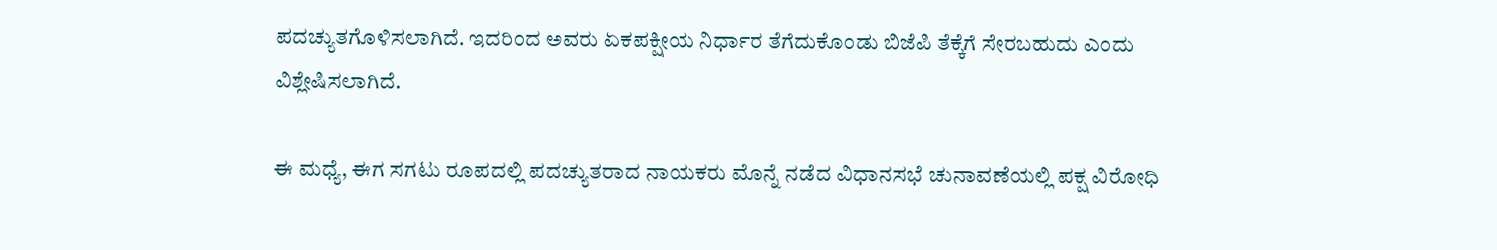ಪದಚ್ಯುತಗೊಳಿಸಲಾಗಿದೆ. ಇದರಿಂದ ಅವರು ಏಕಪಕ್ಷೀಯ ನಿರ್ಧಾರ ತೆಗೆದುಕೊಂಡು ಬಿಜೆಪಿ ತೆಕ್ಕೆಗೆ ಸೇರಬಹುದು ಎಂದು ವಿಶ್ಲೇಷಿಸಲಾಗಿದೆ.

ಈ ಮಧ್ಯೆ, ಈಗ ಸಗಟು ರೂಪದಲ್ಲಿ ಪದಚ್ಯುತರಾದ ನಾಯಕರು ಮೊನ್ನೆ ನಡೆದ ವಿಧಾನಸಭೆ ಚುನಾವಣೆಯಲ್ಲಿ ಪಕ್ಷ ವಿರೋಧಿ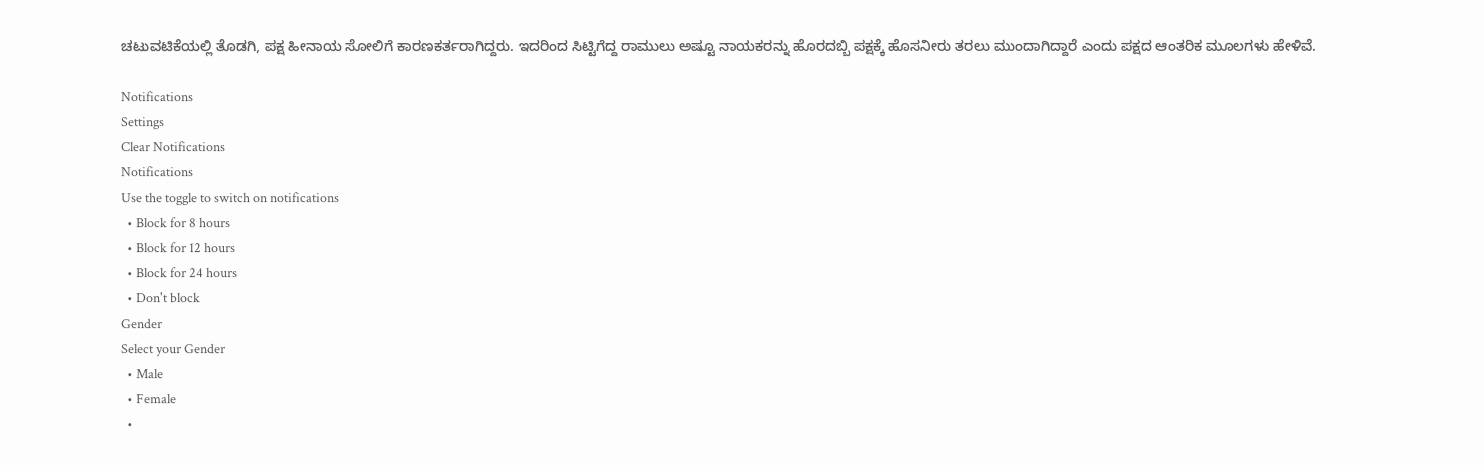ಚಟುವಟಿಕೆಯಲ್ಲಿ ತೊಡಗಿ, ಪಕ್ಷ ಹೀನಾಯ ಸೋಲಿಗೆ ಕಾರಣಕರ್ತರಾಗಿದ್ದರು. ಇದರಿಂದ ಸಿಟ್ಟಿಗೆದ್ದ ರಾಮುಲು ಅಷ್ಟೂ ನಾಯಕರನ್ನು ಹೊರದಬ್ಬಿ ಪಕ್ಷಕ್ಕೆ ಹೊಸನೀರು ತರಲು ಮುಂದಾಗಿದ್ದಾರೆ ಎಂದು ಪಕ್ಷದ ಆಂತರಿಕ ಮೂಲಗಳು ಹೇಳಿವೆ.

Notifications
Settings
Clear Notifications
Notifications
Use the toggle to switch on notifications
  • Block for 8 hours
  • Block for 12 hours
  • Block for 24 hours
  • Don't block
Gender
Select your Gender
  • Male
  • Female
  •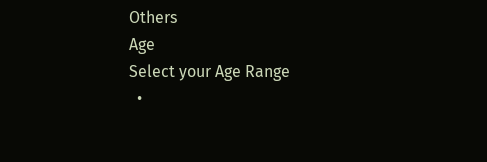Others
Age
Select your Age Range
  •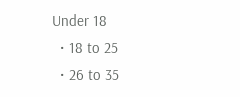Under 18
  • 18 to 25
  • 26 to 35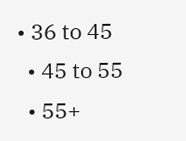• 36 to 45
  • 45 to 55
  • 55+